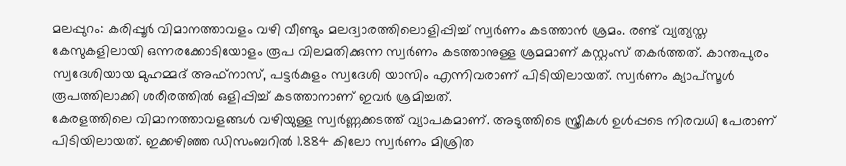മലപ്പുറം: കരിപ്പൂർ വിമാനത്താവളം വഴി വീണ്ടും മലദ്വാരത്തിലൊളിപ്പിച്ച് സ്വർണം കടത്താൻ ശ്രമം. രണ്ട് വ്യത്യസ്ത കേസുകളിലായി ഒന്നരക്കോടിയോളം രൂപ വിലമതിക്കുന്ന സ്വർണം കടത്താനുള്ള ശ്രമമാണ് കസ്റ്റംസ് തകർത്തത്. കാന്തപുരം സ്വദേശിയായ മുഹമ്മദ് അഫ്നാസ്, പട്ടർകുളം സ്വദേശി യാസിം എന്നിവരാണ് പിടിയിലായത്. സ്വർണം ക്യാപ്സൂൾ രൂപത്തിലാക്കി ശരീരത്തിൽ ഒളിപ്പിച്ച് കടത്താനാണ് ഇവർ ശ്രമിച്ചത്.
കേരളത്തിലെ വിമാനത്താവളങ്ങൾ വഴിയുള്ള സ്വർണ്ണക്കടത്ത് വ്യാപകമാണ്. അടുത്തിടെ സ്ത്രീകൾ ഉൾപ്പടെ നിരവധി പേരാണ് പിടിയിലായത്. ഇക്കഴിഞ്ഞ ഡിസംബറിൽ 1.884 കിലോ സ്വർണം മിശ്രിത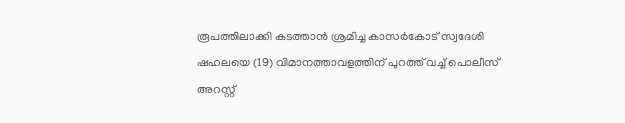രൂപത്തിലാക്കി കടത്താൻ ശ്രമിച്ച കാസർകോട് സ്വദേശി ഷഹലയെ (19) വിമാനത്താവളത്തിന് പുറത്ത് വച്ച് പൊലീസ് അറസ്റ്റ്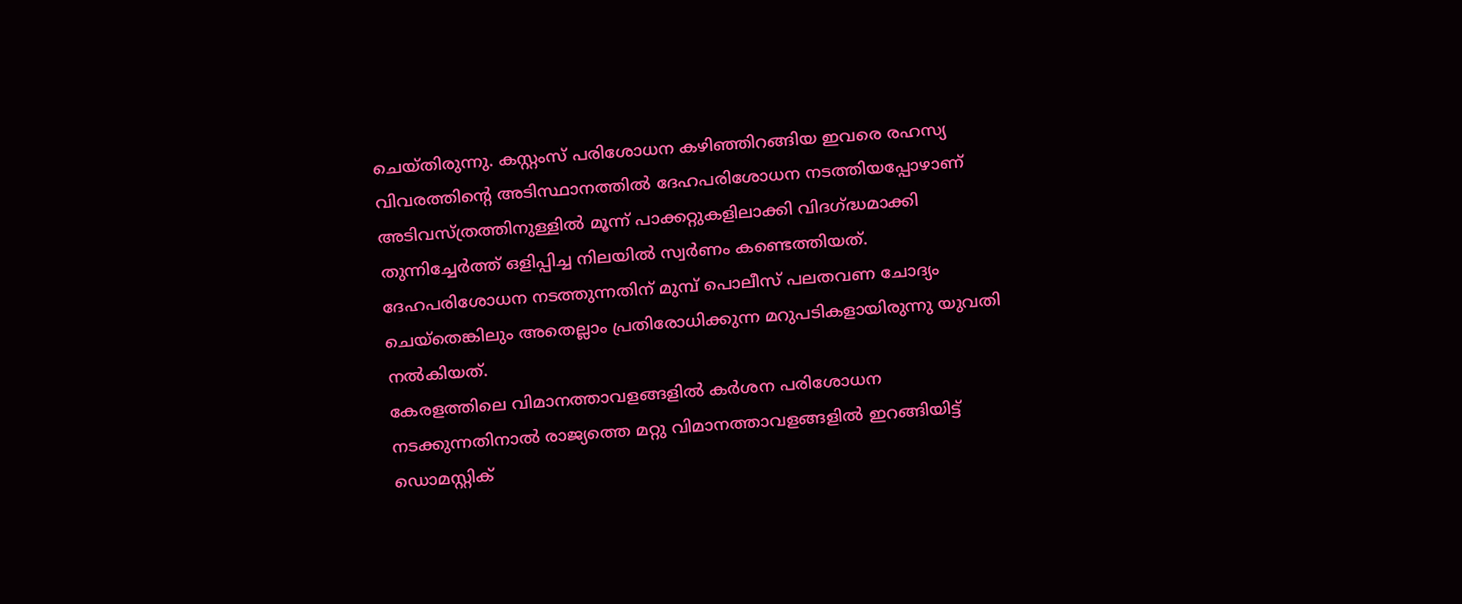ചെയ്തിരുന്നു. കസ്റ്റംസ് പരിശോധന കഴിഞ്ഞിറങ്ങിയ ഇവരെ രഹസ്യ വിവരത്തിന്റെ അടിസ്ഥാനത്തിൽ ദേഹപരിശോധന നടത്തിയപ്പോഴാണ് അടിവസ്ത്രത്തിനുള്ളിൽ മൂന്ന് പാക്കറ്റുകളിലാക്കി വിദഗ്ദ്ധമാക്കി തുന്നിച്ചേർത്ത് ഒളിപ്പിച്ച നിലയിൽ സ്വർണം കണ്ടെത്തിയത്. ദേഹപരിശോധന നടത്തുന്നതിന് മുമ്പ് പൊലീസ് പലതവണ ചോദ്യം ചെയ്തെങ്കിലും അതെല്ലാം പ്രതിരോധിക്കുന്ന മറുപടികളായിരുന്നു യുവതി നൽകിയത്.
കേരളത്തിലെ വിമാനത്താവളങ്ങളിൽ കർശന പരിശോധന നടക്കുന്നതിനാൽ രാജ്യത്തെ മറ്റു വിമാനത്താവളങ്ങളിൽ ഇറങ്ങിയിട്ട് ഡൊമസ്റ്റിക്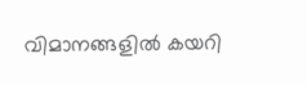വിമാനങ്ങളിൽ കയറി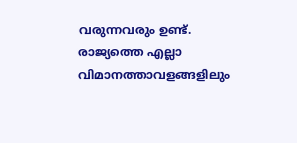വരുന്നവരും ഉണ്ട്. രാജ്യത്തെ എല്ലാ വിമാനത്താവളങ്ങളിലും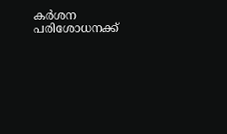കർശന പരിശോധനക്ക്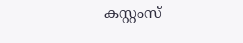കസ്റ്റംസ്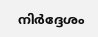നിർദ്ദേശം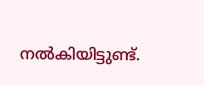നൽകിയിട്ടുണ്ട്.